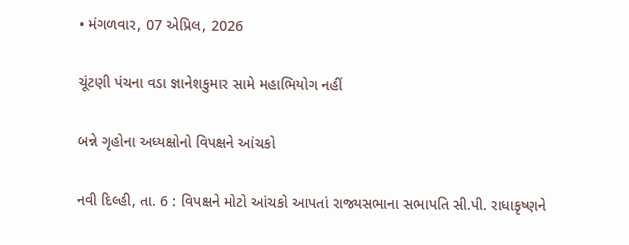• મંગળવાર, 07 એપ્રિલ, 2026

ચૂંટણી પંચના વડા જ્ઞાનેશકુમાર સામે મહાભિયોગ નહીં

બન્ને ગૃહોના અધ્યક્ષોનો વિપક્ષને આંચકો

નવી દિલ્હી, તા. 6 : વિપક્ષને મોટો આંચકો આપતાં રાજ્યસભાના સભાપતિ સી.પી. રાધાકૃષ્ણને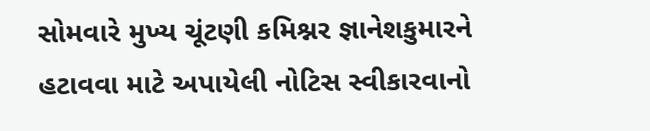સોમવારે મુખ્ય ચૂંટણી કમિશ્નર જ્ઞાનેશકુમારને હટાવવા માટે અપાયેલી નોટિસ સ્વીકારવાનો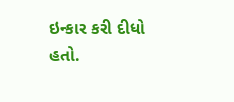ઇન્કાર કરી દીધો હતો.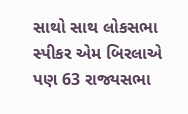સાથો સાથ લોકસભા સ્પીકર એમ બિરલાએ પણ 63 રાજ્યસભા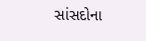સાંસદોના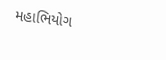મહાભિયોગ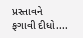પ્રસ્તાવને ફગાવી દીધો....